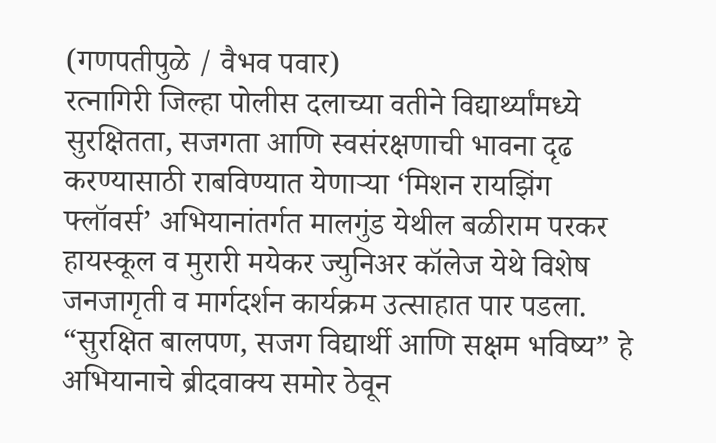(गणपतीपुळे / वैभव पवार)
रत्नागिरी जिल्हा पोलीस दलाच्या वतीने विद्यार्थ्यांमध्ये सुरक्षितता, सजगता आणि स्वसंरक्षणाची भावना दृढ करण्यासाठी राबविण्यात येणाऱ्या ‘मिशन रायझिंग फ्लॉवर्स’ अभियानांतर्गत मालगुंड येथील बळीराम परकर हायस्कूल व मुरारी मयेकर ज्युनिअर कॉलेज येथे विशेष जनजागृती व मार्गदर्शन कार्यक्रम उत्साहात पार पडला.
“सुरक्षित बालपण, सजग विद्यार्थी आणि सक्षम भविष्य” हे अभियानाचे ब्रीदवाक्य समोर ठेवून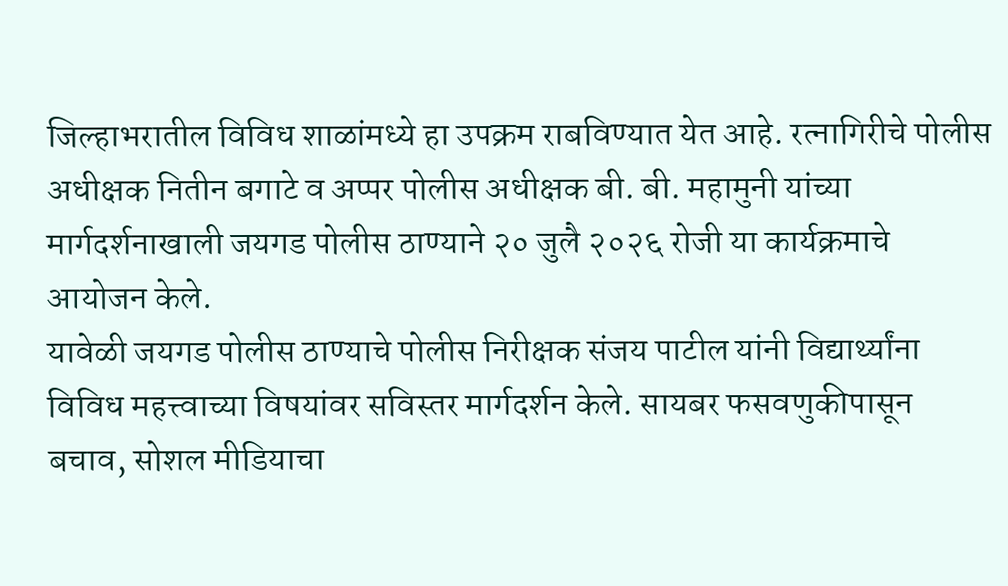जिल्हाभरातील विविध शाळांमध्ये हा उपक्रम राबविण्यात येत आहे. रत्नागिरीचे पोलीस अधीक्षक नितीन बगाटे व अप्पर पोलीस अधीक्षक बी. बी. महामुनी यांच्या मार्गदर्शनाखाली जयगड पोलीस ठाण्याने २० जुलै २०२६ रोजी या कार्यक्रमाचे आयोजन केले.
यावेळी जयगड पोलीस ठाण्याचे पोलीस निरीक्षक संजय पाटील यांनी विद्यार्थ्यांना विविध महत्त्वाच्या विषयांवर सविस्तर मार्गदर्शन केले. सायबर फसवणुकीपासून बचाव, सोशल मीडियाचा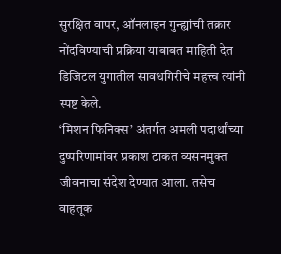सुरक्षित वापर, ऑनलाइन गुन्ह्यांची तक्रार नोंदविण्याची प्रक्रिया याबाबत माहिती देत डिजिटल युगातील सावधगिरीचे महत्त्व त्यांनी स्पष्ट केले.
‘मिशन फिनिक्स’ अंतर्गत अमली पदार्थांच्या दुष्परिणामांवर प्रकाश टाकत व्यसनमुक्त जीवनाचा संदेश देण्यात आला. तसेच वाहतूक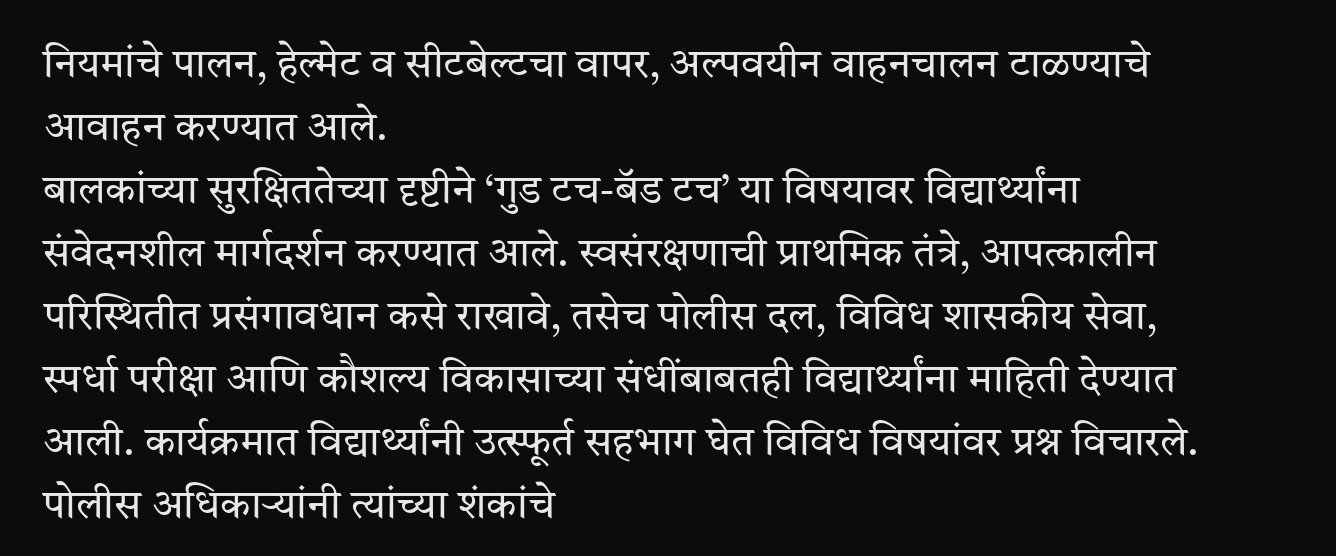नियमांचे पालन, हेल्मेट व सीटबेल्टचा वापर, अल्पवयीन वाहनचालन टाळण्याचे आवाहन करण्यात आले.
बालकांच्या सुरक्षिततेच्या दृष्टीने ‘गुड टच-बॅड टच’ या विषयावर विद्यार्थ्यांना संवेदनशील मार्गदर्शन करण्यात आले. स्वसंरक्षणाची प्राथमिक तंत्रे, आपत्कालीन परिस्थितीत प्रसंगावधान कसे राखावे, तसेच पोलीस दल, विविध शासकीय सेवा, स्पर्धा परीक्षा आणि कौशल्य विकासाच्या संधींबाबतही विद्यार्थ्यांना माहिती देण्यात आली. कार्यक्रमात विद्यार्थ्यांनी उत्स्फूर्त सहभाग घेत विविध विषयांवर प्रश्न विचारले. पोलीस अधिकाऱ्यांनी त्यांच्या शंकांचे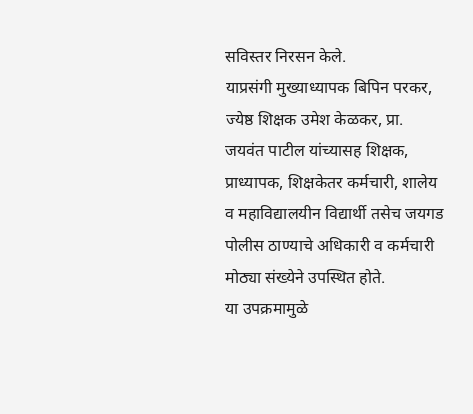सविस्तर निरसन केले.
याप्रसंगी मुख्याध्यापक बिपिन परकर, ज्येष्ठ शिक्षक उमेश केळकर, प्रा. जयवंत पाटील यांच्यासह शिक्षक, प्राध्यापक, शिक्षकेतर कर्मचारी, शालेय व महाविद्यालयीन विद्यार्थी तसेच जयगड पोलीस ठाण्याचे अधिकारी व कर्मचारी मोठ्या संख्येने उपस्थित होते.
या उपक्रमामुळे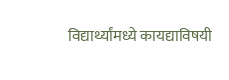विद्यार्थ्यांमध्ये कायद्याविषयी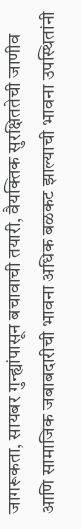जागरूकता, सायबर गुन्ह्यांपासून बचावाची तयारी, वैयक्तिक सुरक्षिततेची जाणीव आणि सामाजिक जबाबदारीची भावना अधिक बळकट झाल्याची भावना उपस्थितांनी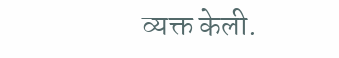व्यक्त केली.